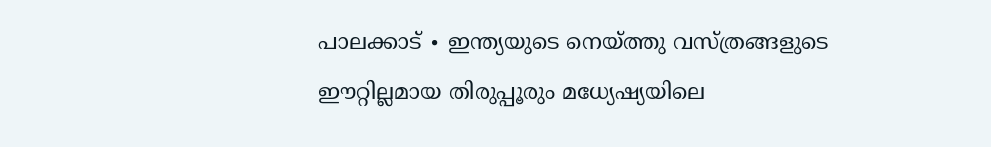പാലക്കാട് ∙ ഇന്ത്യയുടെ നെയ്ത്തു വസ്ത്രങ്ങളുടെ ഈറ്റില്ലമായ തിരുപ്പൂരും മധ്യേഷ്യയിലെ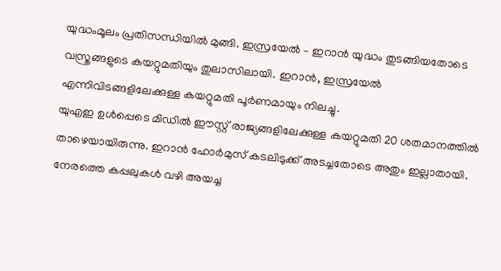യുദ്ധംമൂലം പ്രതിസന്ധിയിൽ മുങ്ങി. ഇസ്രയേൽ – ഇറാൻ യുദ്ധം തുടങ്ങിയതോടെ വസ്ത്രങ്ങളുടെ കയറ്റുമതിയും തുലാസിലായി. ഇറാൻ, ഇസ്രയേൽ എന്നിവിടങ്ങളിലേക്കുള്ള കയറ്റുമതി പൂർണമായും നിലച്ചു.
യുഎഇ ഉൾപ്പെടെ മിഡിൽ ഈസ്റ്റ് രാജ്യങ്ങളിലേക്കുള്ള കയറ്റുമതി 20 ശതമാനത്തിൽ താഴെയായിരുന്നു. ഇറാൻ ഹോർമുസ് കടലിടുക്ക് അടച്ചതോടെ അതും ഇല്ലാതായി. നേരത്തെ കപ്പലുകൾ വഴി അയച്ച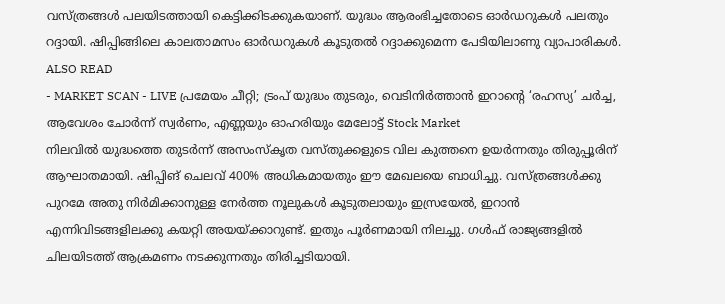വസ്ത്രങ്ങൾ പലയിടത്തായി കെട്ടിക്കിടക്കുകയാണ്. യുദ്ധം ആരംഭിച്ചതോടെ ഓർഡറുകൾ പലതും റദ്ദായി. ഷിപ്പിങ്ങിലെ കാലതാമസം ഓർഡറുകൾ കൂടുതൽ റദ്ദാക്കുമെന്ന പേടിയിലാണു വ്യാപാരികൾ.
ALSO READ
- MARKET SCAN - LIVE പ്രമേയം ചീറ്റി; ട്രംപ് യുദ്ധം തുടരും, വെടിനിർത്താൻ ഇറാന്റെ ‘രഹസ്യ’ ചർച്ച, ആവേശം ചോർന്ന് സ്വർണം, എണ്ണയും ഓഹരിയും മേലോട്ട് Stock Market
നിലവിൽ യുദ്ധത്തെ തുടർന്ന് അസംസ്കൃത വസ്തുക്കളുടെ വില കുത്തനെ ഉയർന്നതും തിരുപ്പൂരിന് ആഘാതമായി. ഷിപ്പിങ് ചെലവ് 400% അധികമായതും ഈ മേഖലയെ ബാധിച്ചു. വസ്ത്രങ്ങൾക്കു പുറമേ അതു നിർമിക്കാനുള്ള നേർത്ത നൂലുകൾ കൂടുതലായും ഇസ്രയേൽ, ഇറാൻ എന്നിവിടങ്ങളിലക്കു കയറ്റി അയയ്ക്കാറുണ്ട്. ഇതും പൂർണമായി നിലച്ചു. ഗൾഫ് രാജ്യങ്ങളിൽ ചിലയിടത്ത് ആക്രമണം നടക്കുന്നതും തിരിച്ചടിയായി.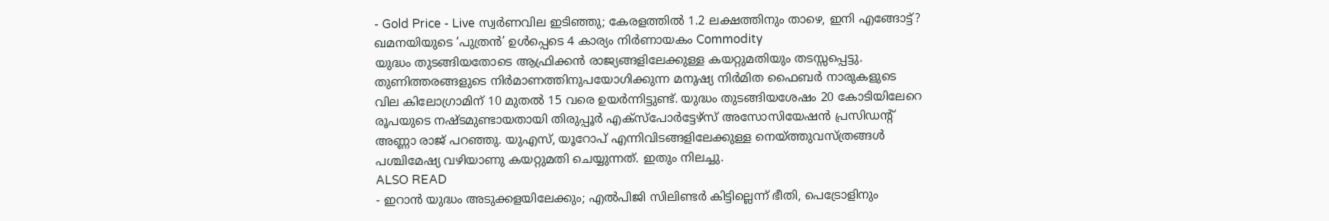- Gold Price - Live സ്വർണവില ഇടിഞ്ഞു; കേരളത്തിൽ 1.2 ലക്ഷത്തിനും താഴെ, ഇനി എങ്ങോട്ട്? ഖമനയിയുടെ ‘പുത്രൻ’ ഉൾപ്പെടെ 4 കാര്യം നിർണായകം Commodity
യുദ്ധം തുടങ്ങിയതോടെ ആഫ്രിക്കൻ രാജ്യങ്ങളിലേക്കുള്ള കയറ്റുമതിയും തടസ്സപ്പെട്ടു. തുണിത്തരങ്ങളുടെ നിർമാണത്തിനുപയോഗിക്കുന്ന മനുഷ്യ നിർമിത ഫൈബർ നാരുകളുടെ വില കിലോഗ്രാമിന് 10 മുതൽ 15 വരെ ഉയർന്നിട്ടുണ്ട്. യുദ്ധം തുടങ്ങിയശേഷം 20 കോടിയിലേറെ രൂപയുടെ നഷ്ടമുണ്ടായതായി തിരുപ്പൂർ എക്സ്പോർട്ടേഴ്സ് അസോസിയേഷൻ പ്രസിഡന്റ് അണ്ണാ രാജ് പറഞ്ഞു. യുഎസ്, യൂറോപ് എന്നിവിടങ്ങളിലേക്കുള്ള നെയ്ത്തുവസ്ത്രങ്ങൾ പശ്ചിമേഷ്യ വഴിയാണു കയറ്റുമതി ചെയ്യുന്നത്. ഇതും നിലച്ചു.
ALSO READ
- ഇറാൻ യുദ്ധം അടുക്കളയിലേക്കും; എൽപിജി സിലിണ്ടർ കിട്ടില്ലെന്ന് ഭീതി, പെട്രോളിനും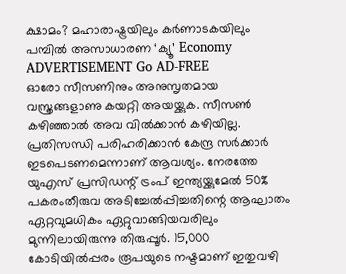ക്ഷാമം? മഹാരാഷ്ട്രയിലും കർണാടകയിലും പമ്പിൽ അസാധാരണ ‘ക്യൂ’ Economy
ADVERTISEMENT Go AD-FREE
ഓരോ സീസണിനും അനുസൃതമായ വസ്ത്രങ്ങളാണു കയറ്റി അയയ്ക്കുക. സീസൺ കഴിഞ്ഞാൽ അവ വിൽക്കാൻ കഴിയില്ല. പ്രതിസന്ധി പരിഹരിക്കാൻ കേന്ദ്ര സർക്കാർ ഇടപെടണമെന്നാണ് ആവശ്യം. നേരത്തേ യുഎസ് പ്രസിഡന്റ് ട്രംപ് ഇന്ത്യയ്ക്കുമേൽ 50% പകരംതീരുവ അടിച്ചേൽപ്പിച്ചതിന്റെ ആഘാതം ഏറ്റവുമധികം ഏറ്റുവാങ്ങിയവരിലും മുന്നിലായിരുന്നു തിരുപ്പൂർ. 15,000 കോടിയിൽപ്പരം രൂപയുടെ നഷ്ടമാണ് ഇതുവഴി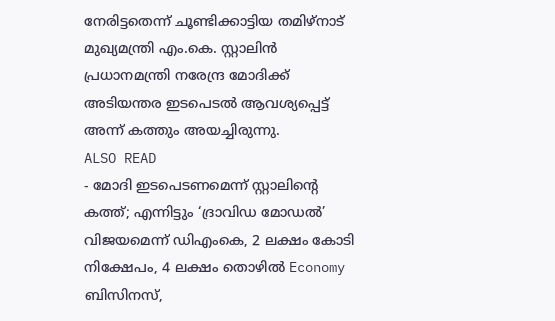നേരിട്ടതെന്ന് ചൂണ്ടിക്കാട്ടിയ തമിഴ്നാട് മുഖ്യമന്ത്രി എം.കെ. സ്റ്റാലിൻ പ്രധാനമന്ത്രി നരേന്ദ്ര മോദിക്ക് അടിയന്തര ഇടപെടൽ ആവശ്യപ്പെട്ട് അന്ന് കത്തും അയച്ചിരുന്നു.
ALSO READ
- മോദി ഇടപെടണമെന്ന് സ്റ്റാലിന്റെ കത്ത്; എന്നിട്ടും ‘ദ്രാവിഡ മോഡൽ’ വിജയമെന്ന് ഡിഎംകെ, 2 ലക്ഷം കോടി നിക്ഷേപം, 4 ലക്ഷം തൊഴിൽ Economy
ബിസിനസ്,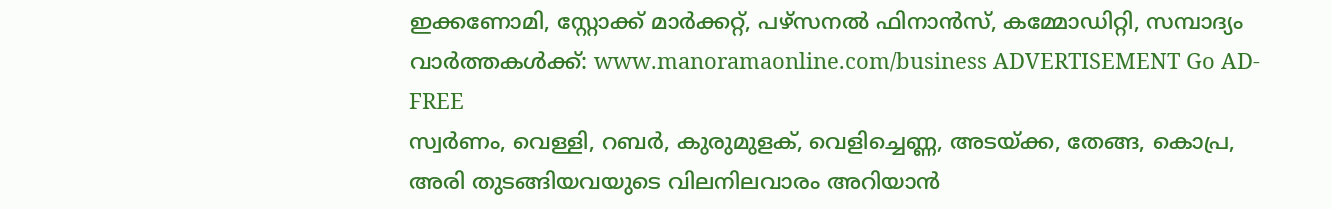ഇക്കണോമി, സ്റ്റോക്ക് മാർക്കറ്റ്, പഴ്സനൽ ഫിനാൻസ്, കമ്മോഡിറ്റി, സമ്പാദ്യം വാർത്തകൾക്ക്: www.manoramaonline.com/business ADVERTISEMENT Go AD-FREE
സ്വർണം, വെള്ളി, റബർ, കുരുമുളക്, വെളിച്ചെണ്ണ, അടയ്ക്ക, തേങ്ങ, കൊപ്ര, അരി തുടങ്ങിയവയുടെ വിലനിലവാരം അറിയാൻ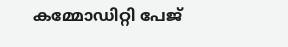കമ്മോഡിറ്റി പേജ്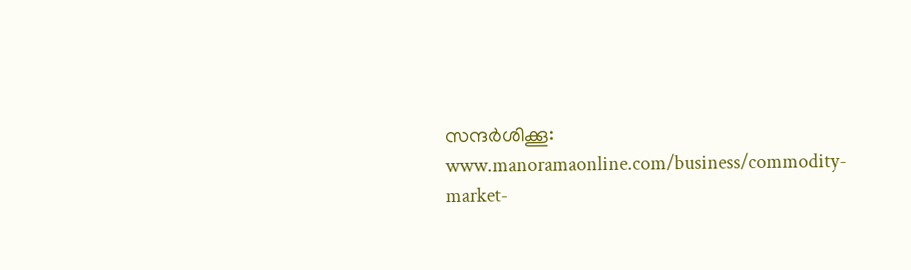സന്ദർശിക്കൂ: www.manoramaonline.com/business/commodity-market-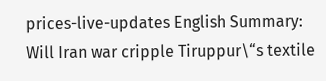prices-live-updates English Summary:
Will Iran war cripple Tiruppur\“s textile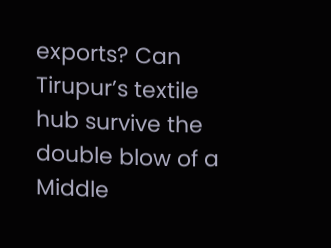exports? Can Tirupur’s textile hub survive the double blow of a Middle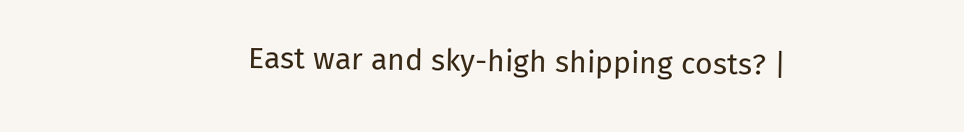East war and sky-high shipping costs? |